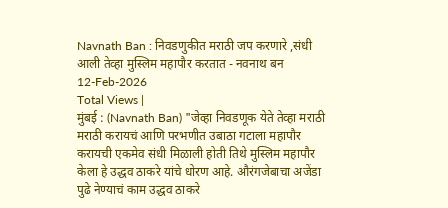Navnath Ban : निवडणुकीत मराठी जप करणारे ,संधी आली तेव्हा मुस्लिम महापौर करतात - नवनाथ बन
12-Feb-2026
Total Views |
मुंबई : (Navnath Ban) "जेव्हा निवडणूक येते तेव्हा मराठी मराठी करायचं आणि परभणीत उबाठा गटाला महापौर करायची एकमेव संधी मिळाली होती तिथे मुस्लिम महापौर केला हे उद्धव ठाकरे यांचे धोरण आहे. औरंगजेबाचा अजेंडा पुढे नेण्याचं काम उद्धव ठाकरे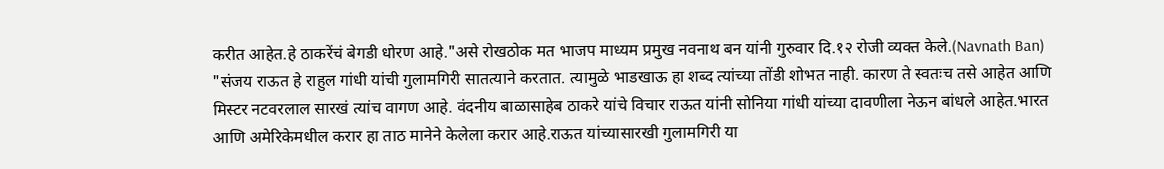करीत आहेत.हे ठाकरेंचं बेगडी धोरण आहे."असे रोखठोक मत भाजप माध्यम प्रमुख नवनाथ बन यांनी गुरुवार दि.१२ रोजी व्यक्त केले.(Navnath Ban)
"संजय राऊत हे राहुल गांधी यांची गुलामगिरी सातत्याने करतात. त्यामुळे भाडखाऊ हा शब्द त्यांच्या तोंडी शोभत नाही. कारण ते स्वतःच तसे आहेत आणि मिस्टर नटवरलाल सारखं त्यांच वागण आहे. वंदनीय बाळासाहेब ठाकरे यांचे विचार राऊत यांनी सोनिया गांधी यांच्या दावणीला नेऊन बांधले आहेत.भारत आणि अमेरिकेमधील करार हा ताठ मानेने केलेला करार आहे.राऊत यांच्यासारखी गुलामगिरी या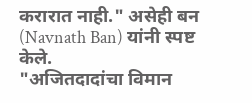करारात नाही." असेही बन (Navnath Ban) यांनी स्पष्ट केले.
"अजितदादांचा विमान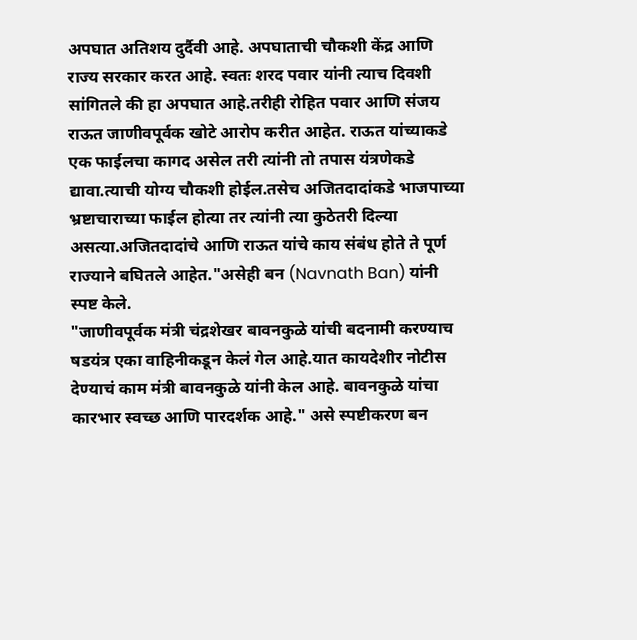अपघात अतिशय दुर्दैवी आहे. अपघाताची चौकशी केंद्र आणि राज्य सरकार करत आहे. स्वतः शरद पवार यांनी त्याच दिवशी सांगितले की हा अपघात आहे.तरीही रोहित पवार आणि संजय राऊत जाणीवपूर्वक खोटे आरोप करीत आहेत. राऊत यांच्याकडे एक फाईलचा कागद असेल तरी त्यांनी तो तपास यंत्रणेकडे द्यावा.त्याची योग्य चौकशी होईल.तसेच अजितदादांकडे भाजपाच्या भ्रष्टाचाराच्या फाईल होत्या तर त्यांनी त्या कुठेतरी दिल्या असत्या.अजितदादांचे आणि राऊत यांचे काय संबंध होते ते पूर्ण राज्याने बघितले आहेत."असेही बन (Navnath Ban) यांनी स्पष्ट केले.
"जाणीवपूर्वक मंत्री चंद्रशेखर बावनकुळे यांची बदनामी करण्याच षडयंत्र एका वाहिनीकडून केलं गेल आहे.यात कायदेशीर नोटीस देण्याचं काम मंत्री बावनकुळे यांनी केल आहे. बावनकुळे यांचा कारभार स्वच्छ आणि पारदर्शक आहे." असे स्पष्टीकरण बन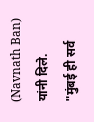(Navnath Ban) यांनी दिले.
"मुंबई ही सर्व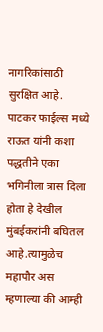नागरिकांसाठी सुरक्षित आहे. पाटकर फाईल्स मध्ये राऊत यांनी कशा पद्धतीने एका भगिनीला त्रास दिला होता हे देखील मुंबईकरांनी बघितल आहे.त्यामुळेच महापौर अस म्हणाल्या की आम्ही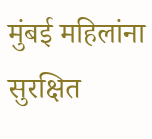मुंबई महिलांना सुरक्षित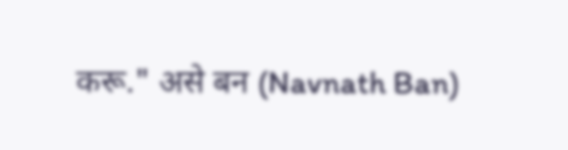करू." असे बन (Navnath Ban)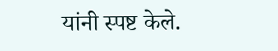यांनी स्पष्ट केले.